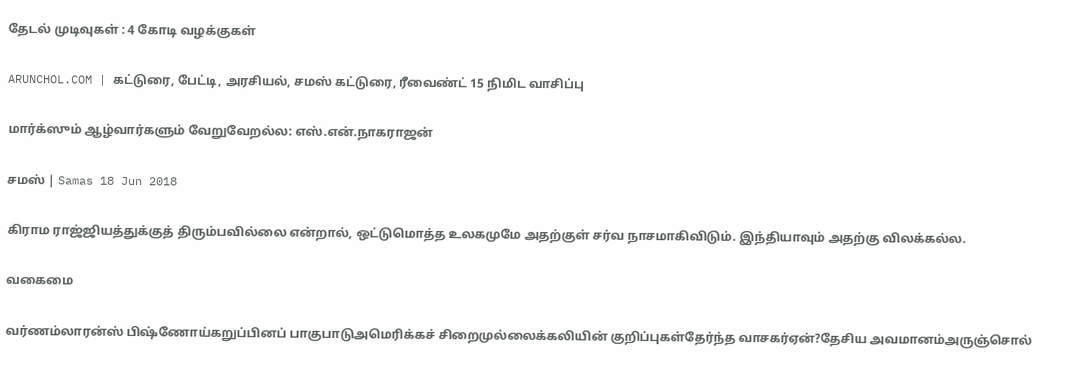தேடல் முடிவுகள் : 4 கோடி வழக்குகள்

ARUNCHOL.COM | கட்டுரை, பேட்டி, அரசியல், சமஸ் கட்டுரை, ரீவைண்ட் 15 நிமிட வாசிப்பு

மார்க்ஸும் ஆழ்வார்களும் வேறுவேறல்ல: எஸ்.என்.நாகராஜன்

சமஸ் | Samas 18 Jun 2018

கிராம ராஜ்ஜியத்துக்குத் திரும்பவில்லை என்றால், ஒட்டுமொத்த உலகமுமே அதற்குள் சர்வ நாசமாகிவிடும். இந்தியாவும் அதற்கு விலக்கல்ல.

வகைமை

வர்ணம்லாரன்ஸ் பிஷ்ணோய்கறுப்பினப் பாகுபாடுஅமெரிக்கச் சிறைமுல்லைக்கலியின் குறிப்புகள்தேர்ந்த வாசகர்ஏன்?தேசிய அவமானம்அருஞ்சொல்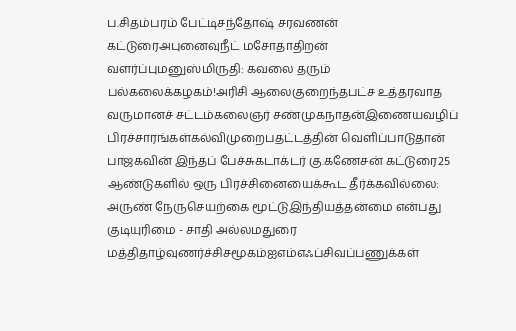ப.சிதம்பரம் பேட்டிசந்தோஷ் சரவணன் கட்டுரைஅபுனைவுநீட் மசோதாதிறன் வளர்ப்புமனுஸ்மிருதி: கவலை தரும் பல்கலைக்கழகம்!அரிசி ஆலைகுறைந்தபட்ச உத்தரவாத வருமானச் சட்டம்கலைஞர் சண்முகநாதன்இணையவழிப் பிரச்சாரங்கள்கல்விமுறைபதட்டத்தின் வெளிப்பாடுதான் பாஜகவின் இந்தப் பேச்சுகடாக்டர் கு.கணேசன் கட்டுரை25 ஆண்டுகளில் ஒரு பிரச்சினையைக்கூட தீர்க்கவில்லை: அருண் நேருசெயற்கை மூட்டுஇந்தியத்தன்மை என்பது குடியுரிமை - சாதி அல்லமதுரை மத்திதாழ்வுணர்ச்சிசமூகம்ஐஎம்எஃப்சிவப்பணுக்கள்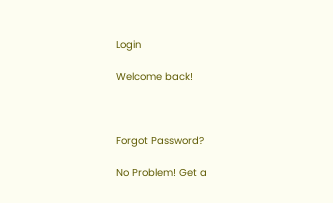Login

Welcome back!



Forgot Password?

No Problem! Get a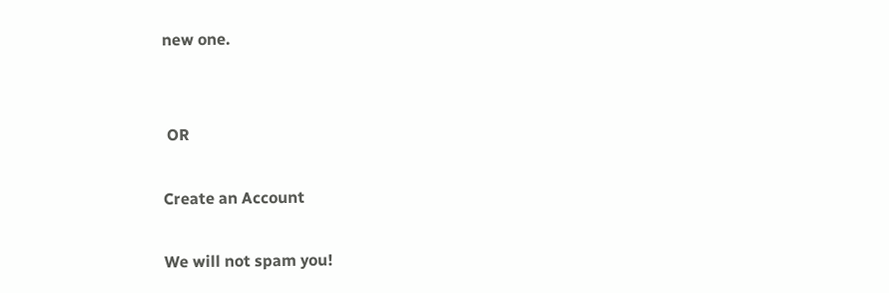new one.


 OR

Create an Account

We will not spam you!